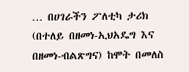… በሀገራችን ፖለቲካ ታሪክ (በተለይ በዘመነ-ኢህአዴግ እና በዘመነ-ብልጽግና) ከሞት በመለስ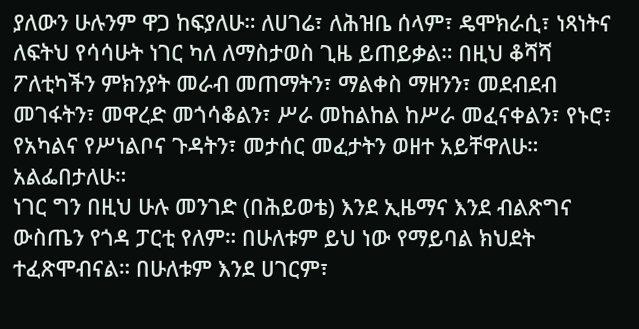ያለውን ሁሉንም ዋጋ ከፍያለሁ። ለሀገሬ፣ ለሕዝቤ ሰላም፣ ዴሞክራሲ፣ ነጻነትና ለፍትህ የሳሳሁት ነገር ካለ ለማስታወስ ጊዜ ይጠይቃል። በዚህ ቆሻሻ ፖለቲካችን ምክንያት መራብ መጠማትን፣ ማልቀስ ማዘንን፣ መደብደብ መገፋትን፣ መዋረድ መጎሳቆልን፣ ሥራ መከልከል ከሥራ መፈናቀልን፣ የኑሮ፣ የአካልና የሥነልቦና ጉዳትን፣ መታሰር መፈታትን ወዘተ አይቸዋለሁ። አልፌበታለሁ።
ነገር ግን በዚህ ሁሉ መንገድ (በሕይወቴ) እንደ ኢዜማና እንደ ብልጽግና ውስጤን የጎዳ ፓርቲ የለም። በሁለቱም ይህ ነው የማይባል ክህደት ተፈጽሞብናል። በሁለቱም እንደ ሀገርም፣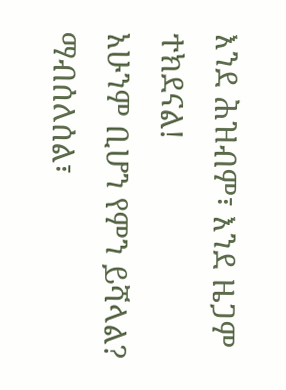እንደ ሕዝብም፣ እንደ ዜጋም ተክደናል!
አሁንም ቢሆን የምን ይሻላል? ማብሰለሰል፣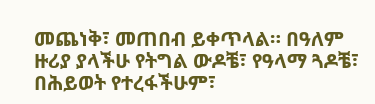መጨነቅ፣ መጠበብ ይቀጥላል። በዓለም ዙሪያ ያላችሁ የትግል ውዶቼ፣ የዓላማ ጓዶቼ፣ በሕይወት የተረፋችሁም፣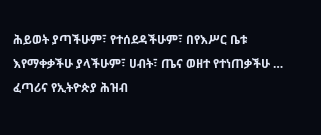ሕይወት ያጣችሁም፣ የተሰደዳችሁም፣ በየእሥር ቤቱ እየማቀቃችሁ ያላችሁም፣ ሀብት፣ ጤና ወዘተ የተነጠቃችሁ … ፈጣሪና የኢትዮጵያ ሕዝብ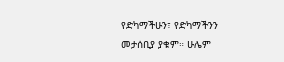የድካማችሁን፣ የድካማችንን መታሰቢያ ያቁም። ሁሌም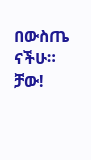በውስጤ ናችሁ።
ቻው!